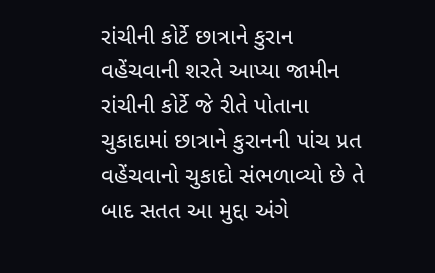રાંચીની કોર્ટે છાત્રાને કુરાન વહેંચવાની શરતે આપ્યા જામીન
રાંચીની કોર્ટે જે રીતે પોતાના ચુકાદામાં છાત્રાને કુરાનની પાંચ પ્રત વહેંચવાનો ચુકાદો સંભળાવ્યો છે તે બાદ સતત આ મુદ્દા અંગે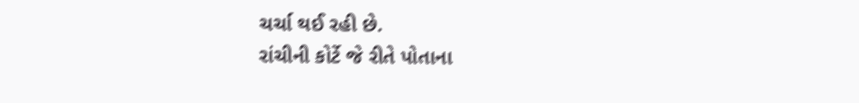ચર્ચા થઈ રહી છે.
રાંચીની કોર્ટે જે રીતે પોતાના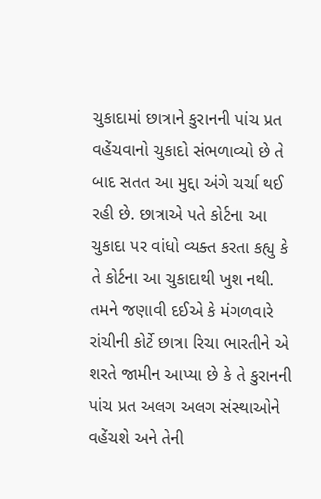ચુકાદામાં છાત્રાને કુરાનની પાંચ પ્રત વહેંચવાનો ચુકાદો સંભળાવ્યો છે તે બાદ સતત આ મુદ્દા અંગે ચર્ચા થઈ રહી છે. છાત્રાએ પતે કોર્ટના આ ચુકાદા પર વાંધો વ્યક્ત કરતા કહ્યુ કે તે કોર્ટના આ ચુકાદાથી ખુશ નથી. તમને જણાવી દઈએ કે મંગળવારે રાંચીની કોર્ટે છાત્રા રિચા ભારતીને એ શરતે જામીન આપ્યા છે કે તે કુરાનની પાંચ પ્રત અલગ અલગ સંસ્થાઓને વહેંચશે અને તેની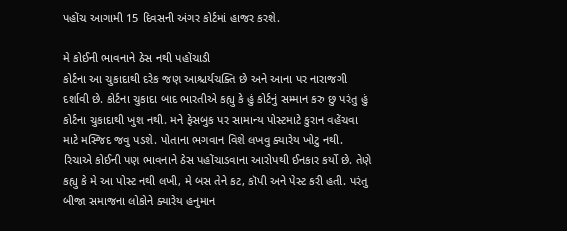પહોંચ આગામી 15 દિવસની અંગર કોર્ટમાં હાજર કરશે.

મે કોઈની ભાવનાને ઠેસ નથી પહોંચાડી
કોર્ટના આ ચુકાદાથી દરેક જણ આશ્ચર્યચક્તિ છે અને આના પર નારાજગી દર્શાવી છે. કોર્ટના ચુકાદા બાદ ભારતીએ કહ્યુ કે હું કોર્ટનું સમ્માન કરુ છુ પરંતુ હું કોર્ટના ચુકાદાથી ખુશ નથી. મને ફેસબુક પર સામાન્ય પોસ્ટમાટે કુરાન વહેંચવા માટે મસ્જિદ જવુ પડશે. પોતાના ભગવાન વિશે લખવુ ક્યારેય ખોટુ નથી. રિચાએ કોઈની પણ ભાવનાને ઠેસ પહોંચાડવાના આરોપથી ઈનકાર કર્યો છે. તેણે કહ્યુ કે મે આ પોસ્ટ નથી લખી, મે બસ તેને કટ, કૉપી અને પેસ્ટ કરી હતી. પરંતુ બીજા સમાજના લોકોને ક્યારેય હનુમાન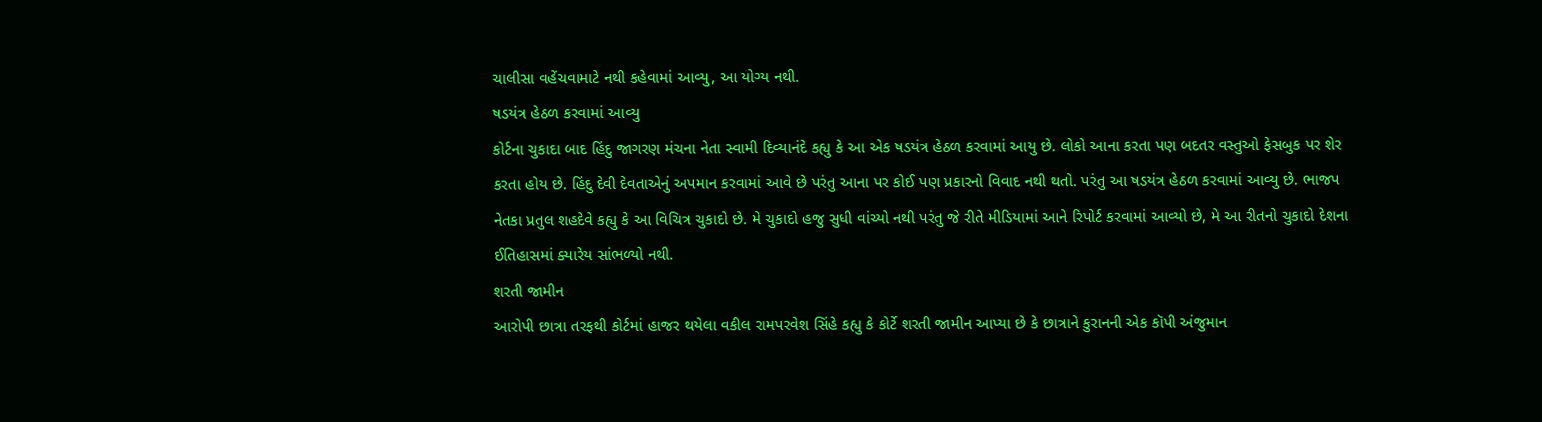ચાલીસા વહેંચવામાટે નથી કહેવામાં આવ્યુ, આ યોગ્ય નથી.
ષડયંત્ર હેઠળ કરવામાં આવ્યુ
કોર્ટના ચુકાદા બાદ હિંદુ જાગરણ મંચના નેતા સ્વામી દિવ્યાનંદે કહ્યુ કે આ એક ષડયંત્ર હેઠળ કરવામાં આયુ છે. લોકો આના કરતા પણ બદતર વસ્તુઓ ફેસબુક પર શેર કરતા હોય છે. હિંદુ દેવી દેવતાએનું અપમાન કરવામાં આવે છે પરંતુ આના પર કોઈ પણ પ્રકારનો વિવાદ નથી થતો. પરંતુ આ ષડયંત્ર હેઠળ કરવામાં આવ્યુ છે. ભાજપ નેતકા પ્રતુલ શહદેવે કહ્યુ કે આ વિચિત્ર ચુકાદો છે. મે ચુકાદો હજુ સુધી વાંચ્યો નથી પરંતુ જે રીતે મીડિયામાં આને રિપોર્ટ કરવામાં આવ્યો છે, મે આ રીતનો ચુકાદો દેશના ઈતિહાસમાં ક્યારેય સાંભળ્યો નથી.
શરતી જામીન
આરોપી છાત્રા તરફથી કોર્ટમાં હાજર થયેલા વકીલ રામપરવેશ સિંહે કહ્યુ કે કોર્ટે શરતી જામીન આપ્યા છે કે છાત્રાને કુરાનની એક કૉપી અંજુમાન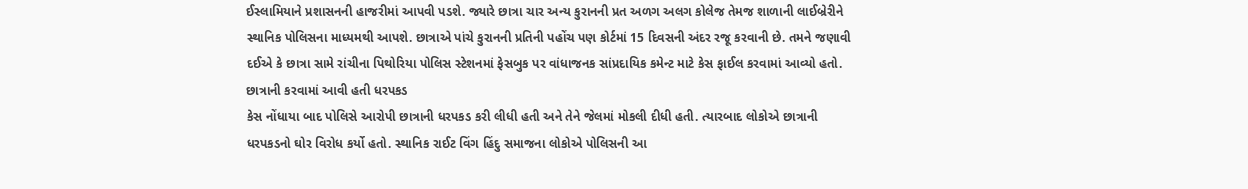ઈસ્લામિયાને પ્રશાસનની હાજરીમાં આપવી પડશે. જ્યારે છાત્રા ચાર અન્ય કુરાનની પ્રત અળગ અલગ કોલેજ તેમજ શાળાની લાઈબ્રેરીને સ્થાનિક પોલિસના માધ્યમથી આપશે. છાત્રાએ પાંચે કુરાનની પ્રતિની પહોંચ પણ કોર્ટમાં 15 દિવસની અંદર રજૂ કરવાની છે. તમને જણાવી દઈએ કે છાત્રા સામે રાંચીના પિથોરિયા પોલિસ સ્ટેશનમાં ફેસબુક પર વાંધાજનક સાંપ્રદાયિક કમેન્ટ માટે કેસ ફાઈલ કરવામાં આવ્યો હતો.
છાત્રાની કરવામાં આવી હતી ધરપકડ
કેસ નોંધાયા બાદ પોલિસે આરોપી છાત્રાની ધરપકડ કરી લીધી હતી અને તેને જેલમાં મોકલી દીધી હતી. ત્યારબાદ લોકોએ છાત્રાની ધરપકડનો ઘોર વિરોધ કર્યો હતો. સ્થાનિક રાઈટ વિંગ હિંદુ સમાજના લોકોએ પોલિસની આ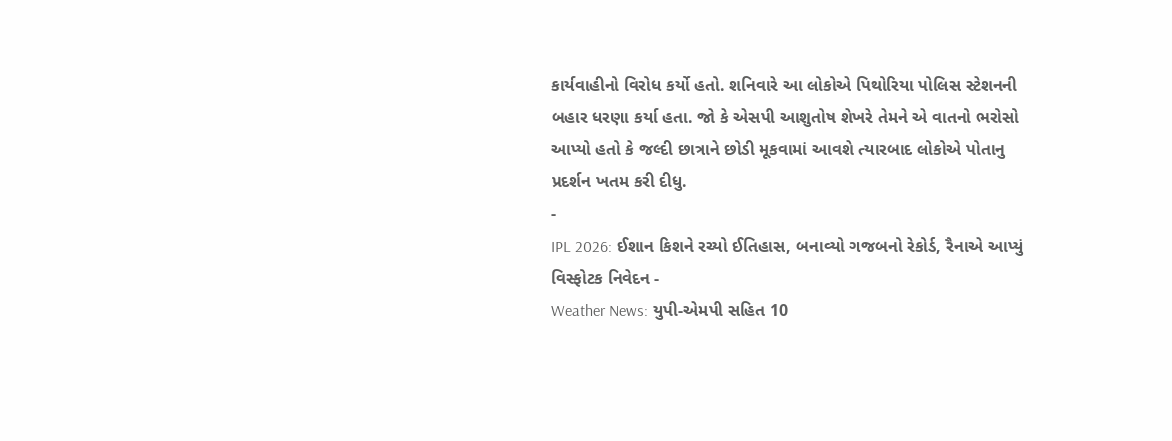કાર્યવાહીનો વિરોધ કર્યો હતો. શનિવારે આ લોકોએ પિથોરિયા પોલિસ સ્ટેશનની બહાર ધરણા કર્યા હતા. જો કે એસપી આશુતોષ શેખરે તેમને એ વાતનો ભરોસો આપ્યો હતો કે જલ્દી છાત્રાને છોડી મૂકવામાં આવશે ત્યારબાદ લોકોએ પોતાનુ પ્રદર્શન ખતમ કરી દીધુ.
-
IPL 2026: ઈશાન કિશને રચ્યો ઈતિહાસ, બનાવ્યો ગજબનો રેકોર્ડ, રૈનાએ આપ્યું વિસ્ફોટક નિવેદન -
Weather News: યુપી-એમપી સહિત 10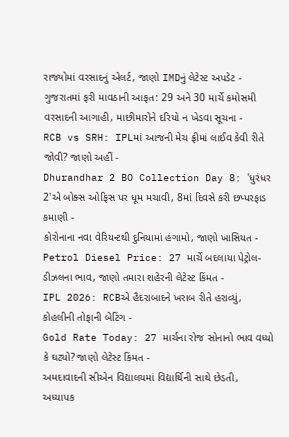રાજ્યોમાં વરસાદનું એલર્ટ, જાણો IMDનું લેટેસ્ટ અપડેટ -
ગુજરાતમાં ફરી માવઠાની આફત: 29 અને 30 માર્ચે કમોસમી વરસાદની આગાહી, માછીમારોને દરિયો ન ખેડવા સૂચના -
RCB vs SRH: IPLમાં આજની મેચ ફ્રીમાં લાઈવ કેવી રીતે જોવી? જાણો અહીં -
Dhurandhar 2 BO Collection Day 8: 'ધુરંધર 2'એ બોક્સ ઓફિસ પર ધૂમ મચાવી, 8માં દિવસે કરી છપ્પરફાડ કમાણી -
કોરોનાના નવા વેરિયન્ટથી દુનિયામાં હંગામો, જાણો ખાસિયત -
Petrol Diesel Price: 27 માર્ચે બદલાયા પેટ્રોલ-ડીઝલના ભાવ, જાણો તમારા શહેરની લેટેસ્ટ કિંમત -
IPL 2026: RCBએ હૈદરાબાદને ખરાબ રીતે હરાવ્યું, કોહલીની તોફાની બેટિંગ -
Gold Rate Today: 27 માર્ચના રોજ સોનાનો ભાવ વધ્યો કે ઘટ્યો? જાણો લેટેસ્ટ કિંમત -
અમદાવાદની સીએન વિદ્યાલયમાં વિદ્યાર્થિની સાથે છેડતી, અધ્યાપક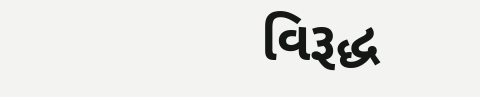વિરૂદ્ધ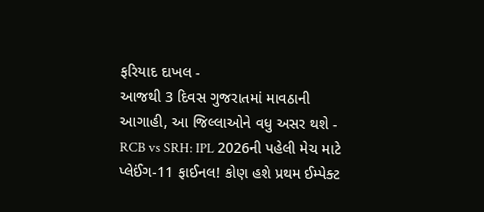ફરિયાદ દાખલ -
આજથી 3 દિવસ ગુજરાતમાં માવઠાની આગાહી, આ જિલ્લાઓને વધુ અસર થશે -
RCB vs SRH: IPL 2026ની પહેલી મેચ માટે પ્લેઈંગ-11 ફાઈનલ! કોણ હશે પ્રથમ ઈમ્પેક્ટ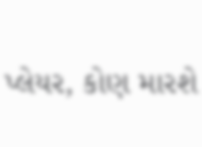પ્લેયર, કોણ મારશે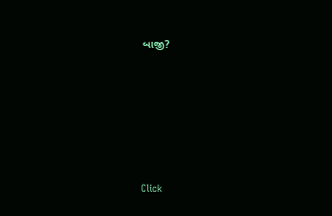બાજી?








Click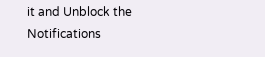it and Unblock the Notifications